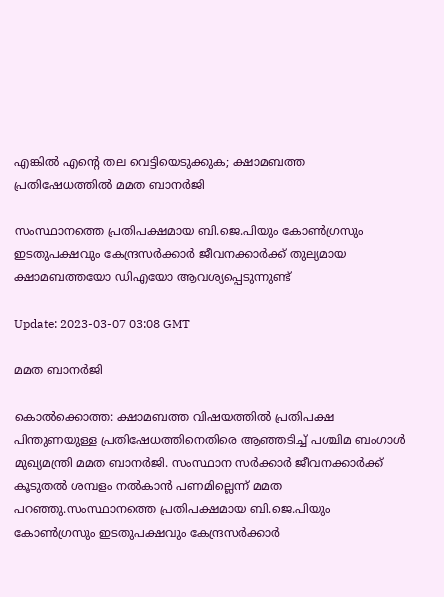എങ്കില്‍ എന്‍റെ തല വെട്ടിയെടുക്കുക; ക്ഷാമബത്ത പ്രതിഷേധത്തില്‍ മമത ബാനര്‍ജി

സംസ്ഥാനത്തെ പ്രതിപക്ഷമായ ബി.ജെ.പിയും കോൺഗ്രസും ഇടതുപക്ഷവും കേന്ദ്രസർക്കാർ ജീവനക്കാർക്ക് തുല്യമായ ക്ഷാമബത്തയോ ഡിഎയോ ആവശ്യപ്പെടുന്നുണ്ട്

Update: 2023-03-07 03:08 GMT

മമത ബാനര്‍ജി

കൊല്‍ക്കൊത്ത: ക്ഷാമബത്ത വിഷയത്തിൽ പ്രതിപക്ഷ പിന്തുണയുള്ള പ്രതിഷേധത്തിനെതിരെ ആഞ്ഞടിച്ച് പശ്ചിമ ബംഗാള്‍ മുഖ്യമന്ത്രി മമത ബാനര്‍ജി. സംസ്ഥാന സര്‍ക്കാര്‍ ജീവനക്കാര്‍ക്ക് കൂടുതല്‍ ശമ്പളം നല്‍കാന്‍ പണമില്ലെന്ന് മമത പറഞ്ഞു.സംസ്ഥാനത്തെ പ്രതിപക്ഷമായ ബി.ജെ.പിയും കോൺഗ്രസും ഇടതുപക്ഷവും കേന്ദ്രസർക്കാർ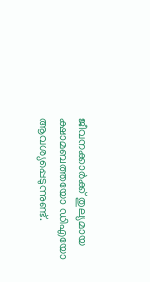ജീവനക്കാർക്ക് തുല്യമായ ക്ഷാമബത്തയോ ഡിഎയോ ആവശ്യപ്പെടുന്നുണ്ട്.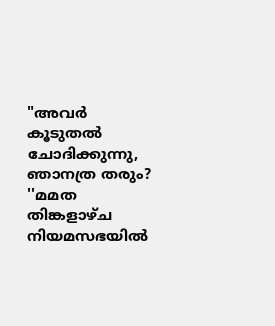"അവർ കൂടുതൽ ചോദിക്കുന്നു, ഞാനത്ര തരും? ''മമത തിങ്കളാഴ്ച നിയമസഭയില്‍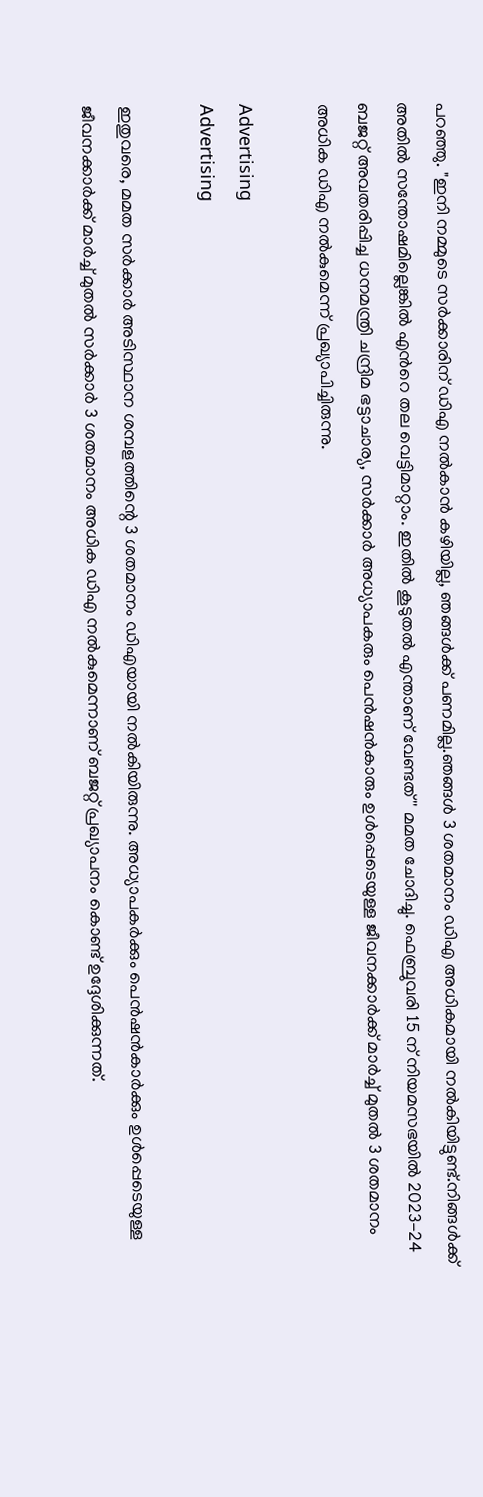പറഞ്ഞു. "ഇനി നമ്മുടെ സർക്കാരിന് ഡിഎ നൽകാൻ കഴിയില്ല, ഞങ്ങൾക്ക് പണമില്ല.ഞങ്ങൾ 3 ശതമാനം ഡിഎ അധികമായി നൽകിയിട്ടുണ്ട്.നിങ്ങൾക്ക് അതിൽ സന്തോഷമില്ലെങ്കിൽ എന്‍റെ തല വെട്ടിമാറ്റാം. ഇതില്‍ കൂടുതല്‍ എന്താണ് വേണ്ടത്'' മമത ചോദിച്ചു. ഫെബ്രുവരി 15 ന് നിയമസഭയിൽ 2023-24 ബജറ്റ് അവതരിപ്പിച്ച ധനമന്ത്രി ചന്ദ്രിമ ഭട്ടാചാര്യ, സർക്കാർ അധ്യാപകരും പെൻഷൻകാരും ഉൾപ്പെടെയുള്ള ജീവനക്കാർക്ക് മാർച്ച് മുതൽ 3 ശതമാനം അധിക ഡിഎ നൽകുമെന്ന് പ്രഖ്യാപിച്ചിരുന്നു.

Advertising
Advertising

ഇതുവരെ, മമത സര്‍ക്കാര്‍ അടിസ്ഥാന ശമ്പളത്തിന്റെ 3 ശതമാനം ഡിഎയായി നൽകിയിരുന്നു. അധ്യാപകർക്കും പെൻഷൻകാർക്കും ഉൾപ്പെടെയുള്ള ജീവനക്കാർക്ക് മാർച്ച് മുതൽ സർക്കാർ 3 ശതമാനം അധിക ഡിഎ നൽകുമെന്നാണ് ബജറ്റ് പ്രഖ്യാപനം കൊണ്ട് ഉദ്ദേശിക്കുന്നത്.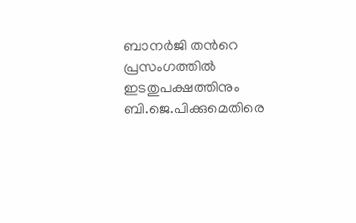ബാനർജി തന്‍റെ പ്രസംഗത്തിൽ ഇടതുപക്ഷത്തിനും ബി.ജെ.പിക്കുമെതിരെ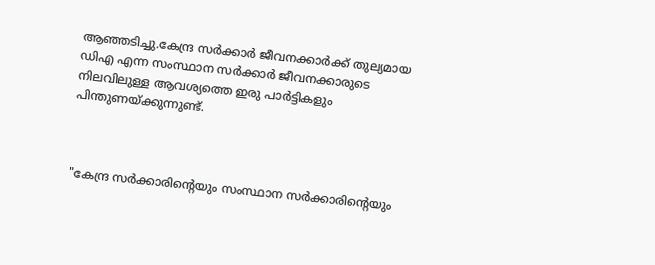ആഞ്ഞടിച്ചു.കേന്ദ്ര സർക്കാർ ജീവനക്കാർക്ക് തുല്യമായ ഡിഎ എന്ന സംസ്ഥാന സർക്കാർ ജീവനക്കാരുടെ നിലവിലുള്ള ആവശ്യത്തെ ഇരു പാർട്ടികളും പിന്തുണയ്ക്കുന്നുണ്ട്.



"കേന്ദ്ര സർക്കാരിന്റെയും സംസ്ഥാന സർക്കാരിന്റെയും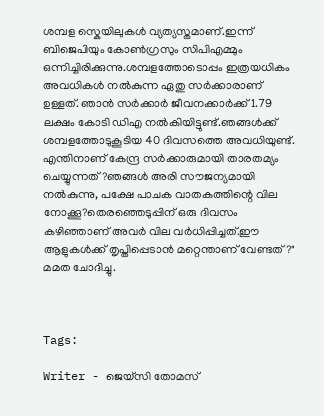ശമ്പള സ്കെയിലുകൾ വ്യത്യസ്തമാണ്.ഇന്ന് ബിജെപിയും കോൺഗ്രസും സിപിഎമ്മും ഒന്നിച്ചിരിക്കുന്നു.ശമ്പളത്തോടൊപ്പം ഇത്രയധികം അവധികൾ നൽകുന്ന ഏതു സര്‍ക്കാരാണ് ഉള്ളത്. ഞാൻ സർക്കാർ ജീവനക്കാർക്ക് 1.79 ലക്ഷം കോടി ഡിഎ നൽകിയിട്ടുണ്ട്.ഞങ്ങൾക്ക് ശമ്പളത്തോടുകൂടിയ 40 ദിവസത്തെ അവധിയുണ്ട്. എന്തിനാണ് കേന്ദ്ര സർക്കാരുമായി താരതമ്യം ചെയ്യുന്നത്?ഞങ്ങൾ അരി സൗജന്യമായി നൽകുന്നു, പക്ഷേ പാചക വാതകത്തിന്റെ വില നോക്കൂ?തെരഞ്ഞെടുപ്പിന് ഒരു ദിവസം കഴിഞ്ഞാണ് അവർ വില വർധിപ്പിച്ചത്.ഈ ആളുകൾക്ക് തൃപ്തിപ്പെടാൻ മറ്റെന്താണ് വേണ്ടത്?" മമത ചോദിച്ചു.



Tags:

Writer - ജെയ്സി തോമസ്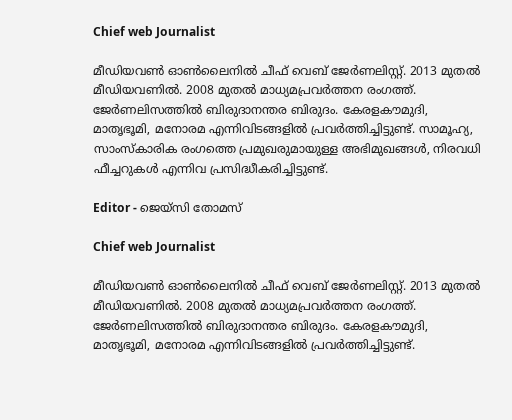Chief web Journalist

മീഡിയവൺ ഓൺലൈനിൽ ചീഫ് വെബ് ജേർണലിസ്റ്റ്. 2013 മുതൽ മീഡിയവണിൽ. 2008 മുതൽ മാധ്യമപ്രവർത്തന രംഗത്ത്. ജേർണലിസത്തിൽ ബിരുദാനന്തര ബിരുദം. കേരളകൗമുദി, മാതൃഭൂമി, മനോരമ എന്നിവിടങ്ങളിൽ പ്രവർത്തിച്ചിട്ടുണ്ട്. സാമൂഹ്യ, സാംസ്‌കാരിക രംഗത്തെ പ്രമുഖരുമായുള്ള അഭിമുഖങ്ങൾ, നിരവധി ഫീച്ചറുകൾ എന്നിവ പ്രസിദ്ധീകരിച്ചിട്ടുണ്ട്.

Editor - ജെയ്സി തോമസ്

Chief web Journalist

മീഡിയവൺ ഓൺലൈനിൽ ചീഫ് വെബ് ജേർണലിസ്റ്റ്. 2013 മുതൽ മീഡിയവണിൽ. 2008 മുതൽ മാധ്യമപ്രവർത്തന രംഗത്ത്. ജേർണലിസത്തിൽ ബിരുദാനന്തര ബിരുദം. കേരളകൗമുദി, മാതൃഭൂമി, മനോരമ എന്നിവിടങ്ങളിൽ പ്രവർത്തിച്ചിട്ടുണ്ട്.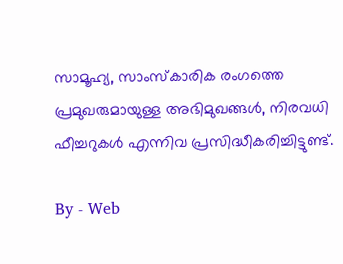സാമൂഹ്യ, സാംസ്‌കാരിക രംഗത്തെ പ്രമുഖരുമായുള്ള അഭിമുഖങ്ങൾ, നിരവധി ഫീച്ചറുകൾ എന്നിവ പ്രസിദ്ധീകരിച്ചിട്ടുണ്ട്.

By - Web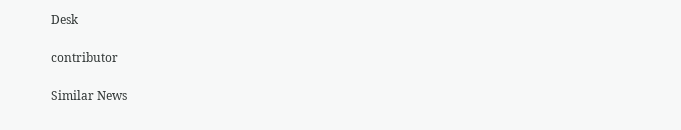Desk

contributor

Similar News